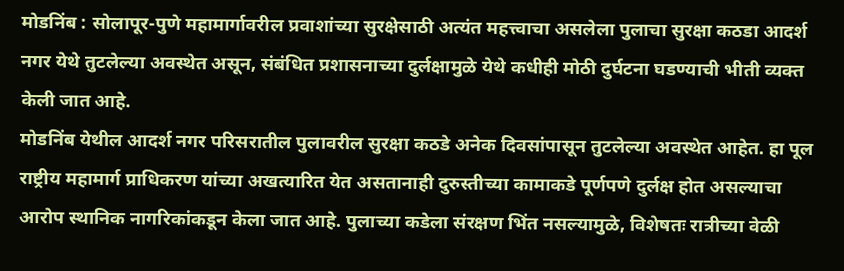मोडनिंब : सोलापूर-पुणे महामार्गावरील प्रवाशांच्या सुरक्षेसाठी अत्यंत महत्त्वाचा असलेला पुलाचा सुरक्षा कठडा आदर्श नगर येथे तुटलेल्या अवस्थेत असून, संबंधित प्रशासनाच्या दुर्लक्षामुळे येथे कधीही मोठी दुर्घटना घडण्याची भीती व्यक्त केली जात आहे.
मोडनिंब येथील आदर्श नगर परिसरातील पुलावरील सुरक्षा कठडे अनेक दिवसांपासून तुटलेल्या अवस्थेत आहेत. हा पूल राष्ट्रीय महामार्ग प्राधिकरण यांच्या अखत्यारित येत असतानाही दुरुस्तीच्या कामाकडे पूर्णपणे दुर्लक्ष होत असल्याचा आरोप स्थानिक नागरिकांकडून केला जात आहे. पुलाच्या कडेला संरक्षण भिंत नसल्यामुळे, विशेषतः रात्रीच्या वेळी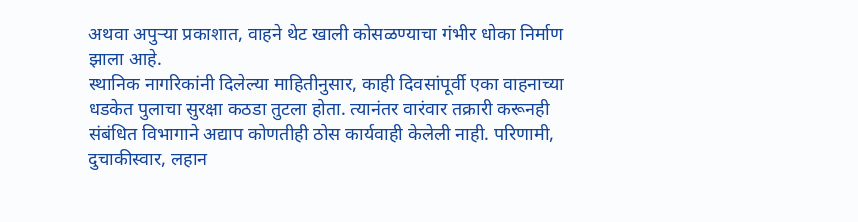अथवा अपुऱ्या प्रकाशात, वाहने थेट खाली कोसळण्याचा गंभीर धोका निर्माण झाला आहे.
स्थानिक नागरिकांनी दिलेल्या माहितीनुसार, काही दिवसांपूर्वी एका वाहनाच्या धडकेत पुलाचा सुरक्षा कठडा तुटला होता. त्यानंतर वारंवार तक्रारी करूनही संबंधित विभागाने अद्याप कोणतीही ठोस कार्यवाही केलेली नाही. परिणामी, दुचाकीस्वार, लहान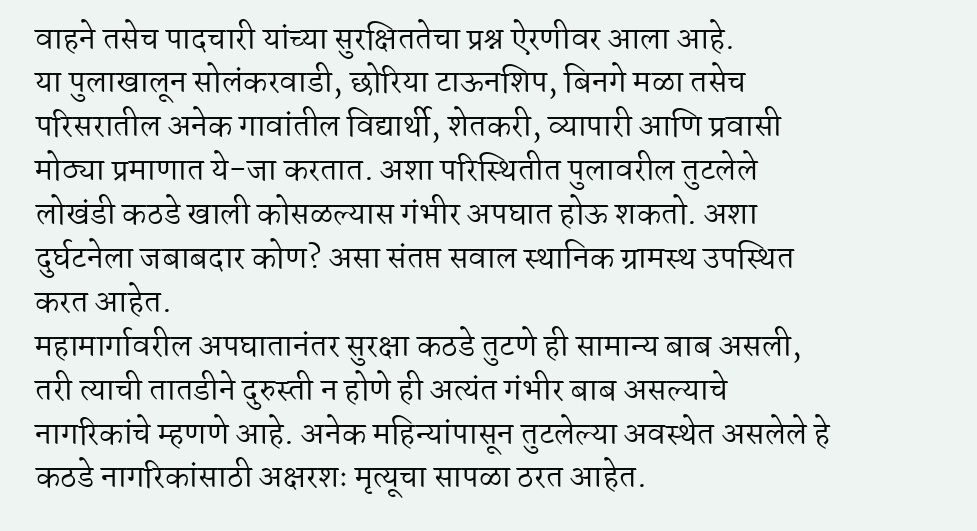वाहने तसेच पादचारी यांच्या सुरक्षिततेचा प्रश्न ऐरणीवर आला आहे.
या पुलाखालून सोलंकरवाडी, छोरिया टाऊनशिप, बिनगे मळा तसेच परिसरातील अनेक गावांतील विद्यार्थी, शेतकरी, व्यापारी आणि प्रवासी मोठ्या प्रमाणात ये-जा करतात. अशा परिस्थितीत पुलावरील तुटलेले लोखंडी कठडे खाली कोसळल्यास गंभीर अपघात होऊ शकतो. अशा दुर्घटनेला जबाबदार कोण? असा संतप्त सवाल स्थानिक ग्रामस्थ उपस्थित करत आहेत.
महामार्गावरील अपघातानंतर सुरक्षा कठडे तुटणे ही सामान्य बाब असली, तरी त्याची तातडीने दुरुस्ती न होणे ही अत्यंत गंभीर बाब असल्याचे नागरिकांचे म्हणणे आहे. अनेक महिन्यांपासून तुटलेल्या अवस्थेत असलेले हे कठडे नागरिकांसाठी अक्षरशः मृत्यूचा सापळा ठरत आहेत.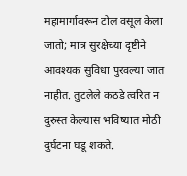महामार्गावरून टोल वसूल केला जातो; मात्र सुरक्षेच्या दृष्टीने आवश्यक सुविधा पुरवल्या जात नाहीत. तुटलेले कठडे त्वरित न दुरुस्त केल्यास भविष्यात मोठी दुर्घटना घडू शकते.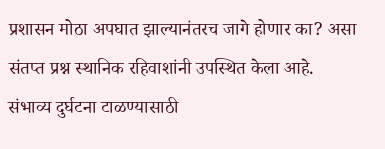प्रशासन मोठा अपघात झाल्यानंतरच जागे होणार का? असा संतप्त प्रश्न स्थानिक रहिवाशांनी उपस्थित केला आहे.
संभाव्य दुर्घटना टाळण्यासाठी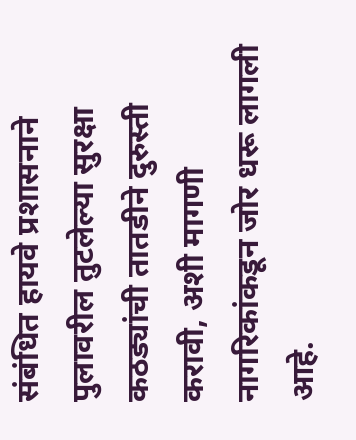संबंधित हायवे प्रशासनाने पुलावरील तुटलेल्या सुरक्षा कठड्यांची तातडीने दुरुस्ती करावी, अशी मागणी नागरिकांकडून जोर धरू लागली आहे.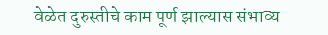वेळेत दुरुस्तीचे काम पूर्ण झाल्यास संभाव्य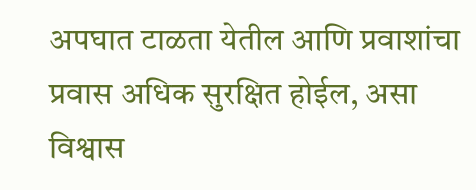अपघात टाळता येतील आणि प्रवाशांचा प्रवास अधिक सुरक्षित होईल, असा विश्वास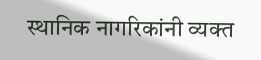स्थानिक नागरिकांनी व्यक्त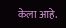केला आहे.